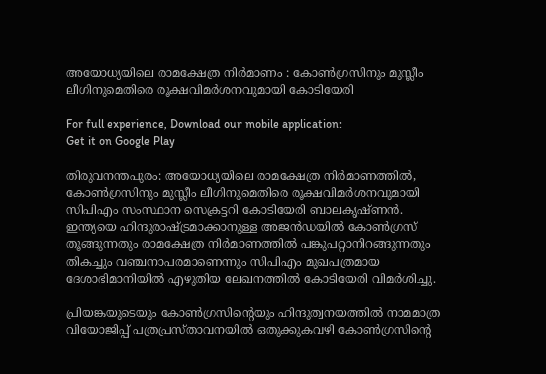അയോധ്യയിലെ രാമക്ഷേത്ര നിര്‍മാണം : കോണ്‍ഗ്രസിനും മുസ്ലീം ലീഗിനുമെതിരെ രൂക്ഷവിമര്‍ശനവുമായി കോടിയേരി

For full experience, Download our mobile application:
Get it on Google Play

തിരുവനന്തപുരം: അയോധ്യയിലെ രാമക്ഷേത്ര നിര്‍മാണത്തില്‍, കോണ്‍ഗ്രസിനും മുസ്ലീം ലീഗിനുമെതിരെ രൂക്ഷവിമര്‍ശനവുമായി സിപിഎം സംസ്ഥാന സെക്രട്ടറി കോടിയേരി ബാലകൃഷ്ണന്‍. ഇന്ത്യയെ ഹിന്ദുരാഷ്ട്രമാക്കാനുള്ള അജന്‍ഡയില്‍ കോണ്‍ഗ്രസ് തൂങ്ങുന്നതും രാമക്ഷേത്ര നിര്‍മാണത്തില്‍ പങ്കുപറ്റാനിറങ്ങുന്നതും തികച്ചും വഞ്ചനാപരമാണെന്നും സിപിഎം മുഖപത്രമായ ദേശാഭിമാനിയില്‍ എഴുതിയ ലേഖനത്തില്‍ കോടിയേരി വിമര്‍ശിച്ചു.

പ്രിയങ്കയുടെയും കോണ്‍ഗ്രസിന്റെയും ഹിന്ദുത്വനയത്തില്‍ നാമമാത്ര വിയോജിപ്പ് പത്രപ്രസ്താവനയില്‍ ഒതുക്കുകവഴി കോണ്‍ഗ്രസിന്റെ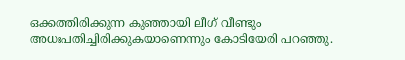ഒക്കത്തിരിക്കുന്ന കുഞ്ഞായി ലീഗ് വീണ്ടും അധഃപതിച്ചിരിക്കുകയാണെന്നും കോടിയേരി പറഞ്ഞു.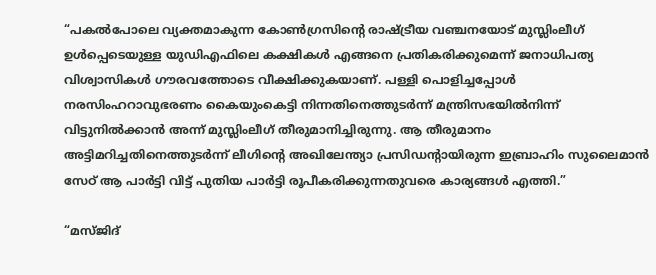“പകല്‍പോലെ വ്യക്തമാകുന്ന കോണ്‍ഗ്രസിന്റെ രാഷ്ട്രീയ വഞ്ചനയോട് മുസ്ലിംലീഗ് ഉള്‍പ്പെടെയുള്ള യുഡിഎഫിലെ കക്ഷികള്‍ എങ്ങനെ പ്രതികരിക്കുമെന്ന് ജനാധിപത്യ വിശ്വാസികള്‍ ഗൗരവത്തോടെ വീക്ഷിക്കുകയാണ്. പള്ളി പൊളിച്ചപ്പോള്‍ നരസിംഹറാവുഭരണം കൈയുംകെട്ടി നിന്നതിനെത്തുടര്‍ന്ന് മന്ത്രിസഭയില്‍നിന്ന്‌ വിട്ടുനില്‍ക്കാന്‍ അന്ന് മുസ്ലിംലീഗ് തീരുമാനിച്ചിരുന്നു. ആ തീരുമാനം അട്ടിമറിച്ചതിനെത്തുടര്‍ന്ന് ലീഗിന്റെ അഖിലേന്ത്യാ പ്രസിഡന്റായിരുന്ന ഇബ്രാഹിം സുലൈമാന്‍ സേഠ് ആ പാര്‍ട്ടി വിട്ട് പുതിയ പാര്‍ട്ടി രൂപീകരിക്കുന്നതുവരെ കാര്യങ്ങള്‍ എത്തി.”

“മസ്ജിദ്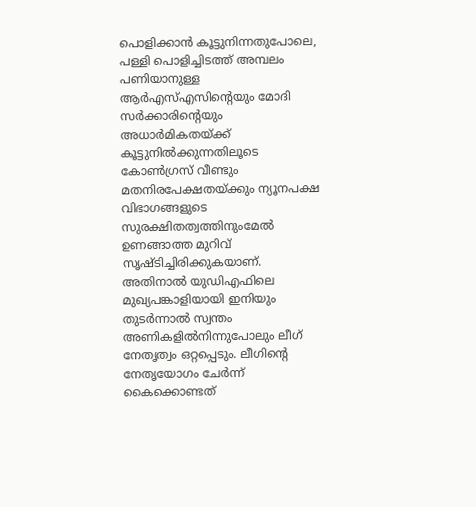പൊളിക്കാന്‍ കൂട്ടുനിന്നതുപോലെ, പള്ളി പൊളിച്ചിടത്ത് അമ്പലം പണിയാനുള്ള ആര്‍എസ്‌എസിന്റെയും മോദി സര്‍ക്കാരിന്റെയും അധാര്‍മികതയ്ക്ക് കൂട്ടുനില്‍ക്കുന്നതിലൂടെ കോണ്‍ഗ്രസ് വീണ്ടും മതനിരപേക്ഷതയ്ക്കും ന്യൂനപക്ഷ വിഭാഗങ്ങളുടെ സുരക്ഷിതത്വത്തിനുംമേല്‍ ഉണങ്ങാത്ത മുറിവ് സൃഷ്ടിച്ചിരിക്കുകയാണ്. അതിനാല്‍ യുഡിഎഫിലെ മുഖ്യപങ്കാളിയായി ഇനിയും തുടര്‍ന്നാല്‍ സ്വന്തം അണികളില്‍നിന്നുപോലും ലീഗ് നേതൃത്വം ഒറ്റപ്പെടും. ലീഗിന്റെ നേതൃയോഗം ചേര്‍ന്ന് കൈക്കൊണ്ടത്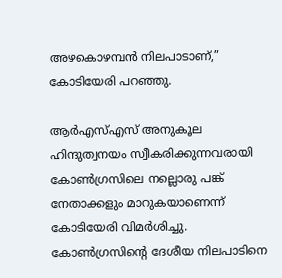അഴകൊഴമ്പന്‍ നിലപാടാണ്,” കോടിയേരി പറഞ്ഞു.

ആര്‍എസ്‌എസ് അനുകൂല ഹിന്ദുത്വനയം സ്വീകരിക്കുന്നവരായി കോണ്‍ഗ്രസിലെ നല്ലൊരു പങ്ക് നേതാക്കളും മാറുകയാണെന്ന് കോടിയേരി വിമര്‍ശിച്ചു. കോണ്‍ഗ്രസിന്റെ ദേശീയ നിലപാടിനെ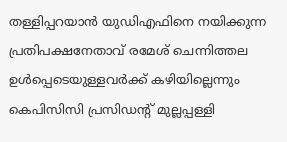തള്ളിപ്പറയാന്‍ യുഡിഎഫിനെ നയിക്കുന്ന പ്രതിപക്ഷനേതാവ് രമേശ് ചെന്നിത്തല ഉള്‍പ്പെടെയുള്ളവര്‍ക്ക് കഴിയില്ലെന്നും കെപിസിസി പ്രസിഡന്റ് മുല്ലപ്പള്ളി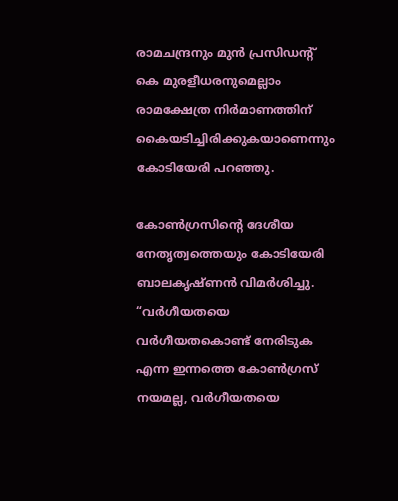രാമചന്ദ്രനും മുന്‍ പ്രസിഡന്റ് കെ മുരളീധരനുമെല്ലാം രാമക്ഷേത്ര നിര്‍മാണത്തിന് കൈയടിച്ചിരിക്കുകയാണെന്നും കോടിയേരി പറഞ്ഞു.

കോണ്‍ഗ്രസിന്റെ ദേശീയ നേതൃത്വത്തെയും കോടിയേരി ബാലകൃഷ്ണന്‍ വിമര്‍ശിച്ചു. “വര്‍ഗീയതയെ വര്‍ഗീയതകൊണ്ട് നേരിടുക എന്ന ഇന്നത്തെ കോണ്‍ഗ്രസ് നയമല്ല, വര്‍ഗീയതയെ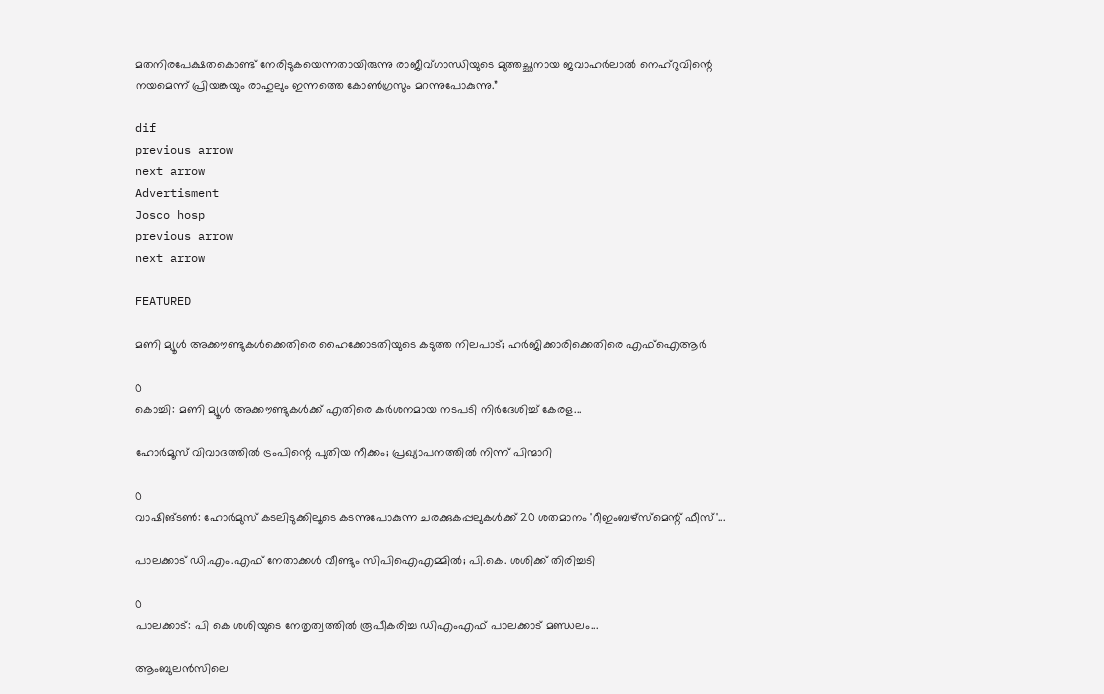മതനിരപേക്ഷതകൊണ്ട് നേരിടുകയെന്നതായിരുന്നു രാജീവ്ഗാന്ധിയുടെ മുത്തച്ഛനായ ജവാഹര്‍ലാല്‍ നെഹ്റുവിന്റെ നയമെന്ന് പ്രിയങ്കയും രാഹുലും ഇന്നത്തെ കോണ്‍ഗ്രസും മറന്നുപോകുന്നു.”

dif
previous arrow
next arrow
Advertisment
Josco hosp
previous arrow
next arrow

FEATURED

മണി മ്യൂൾ അക്കൗണ്ടുകൾക്കെതിരെ ഹൈക്കോടതിയുടെ കടുത്ത നിലപാട്; ഹർജിക്കാരിക്കെതിരെ എഫ്‌ഐആർ

0
കൊച്ചി: മണി മ്യൂള്‍ അക്കൗണ്ടുകള്‍ക്ക് എതിരെ കര്‍ശനമായ നടപടി നിര്‍ദേശിച്ച് കേരള...

ഹോർമൂസ് വിവാദത്തിൽ ട്രംപിന്റെ പുതിയ നീക്കം; പ്രഖ്യാപനത്തിൽ നിന്ന് പിന്മാറി

0
വാഷിങ്ടൺ: ഹോർമുസ് കടലിടുക്കിലൂടെ കടന്നുപോകുന്ന ചരക്കുകപ്പലുകൾക്ക് 20 ശതമാനം 'റീഇംബഴ്‌സ്‌മെന്റ് ഫീസ്'...

പാലക്കാട് ഡി.എം.എഫ് നേതാക്കൾ വീണ്ടും സിപിഐഎമ്മിൽ; പി.കെ. ശശിക്ക് തിരിച്ചടി

0
പാലക്കാട്: പി കെ ശശിയുടെ നേതൃത്വത്തില്‍ രൂപീകരിച്ച ഡിഎംഎഫ് പാലക്കാട് മണ്ഡലം...

ആംബുലൻസിലെ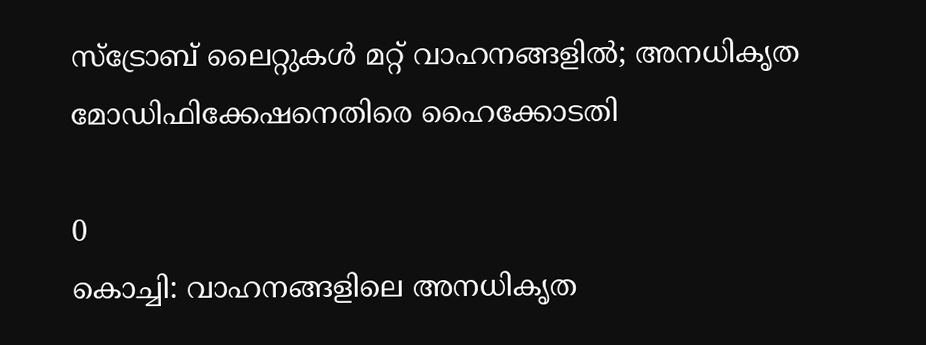സ്ട്രോബ് ലൈറ്റുകൾ മറ്റ് വാഹനങ്ങളിൽ; അനധികൃത മോഡിഫിക്കേഷനെതിരെ ഹൈക്കോടതി

0
കൊച്ചി: വാഹനങ്ങളിലെ അനധികൃത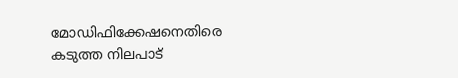മോഡിഫിക്കേഷനെതിരെ കടുത്ത നിലപാട്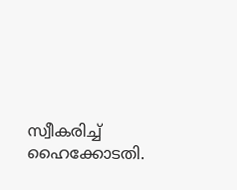സ്വീകരിച്ച് ഹൈക്കോടതി.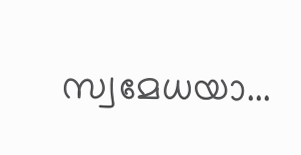സ്വമേധയാ...